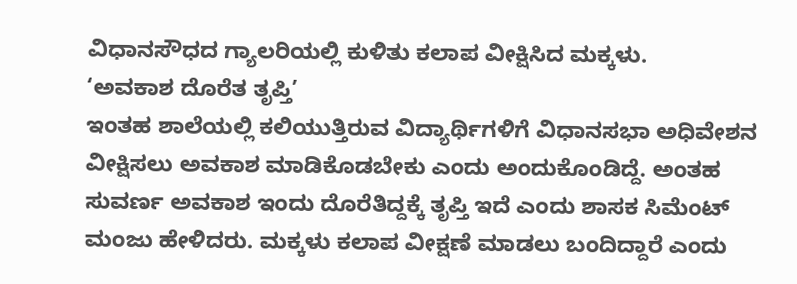ವಿಧಾನಸೌಧದ ಗ್ಯಾಲರಿಯಲ್ಲಿ ಕುಳಿತು ಕಲಾಪ ವೀಕ್ಷಿಸಿದ ಮಕ್ಕಳು.
‘ಅವಕಾಶ ದೊರೆತ ತೃಪ್ತಿ’
ಇಂತಹ ಶಾಲೆಯಲ್ಲಿ ಕಲಿಯುತ್ತಿರುವ ವಿದ್ಯಾರ್ಥಿಗಳಿಗೆ ವಿಧಾನಸಭಾ ಅಧಿವೇಶನ ವೀಕ್ಷಿಸಲು ಅವಕಾಶ ಮಾಡಿಕೊಡಬೇಕು ಎಂದು ಅಂದುಕೊಂಡಿದ್ದೆ. ಅಂತಹ ಸುವರ್ಣ ಅವಕಾಶ ಇಂದು ದೊರೆತಿದ್ದಕ್ಕೆ ತೃಪ್ತಿ ಇದೆ ಎಂದು ಶಾಸಕ ಸಿಮೆಂಟ್ ಮಂಜು ಹೇಳಿದರು. ಮಕ್ಕಳು ಕಲಾಪ ವೀಕ್ಷಣೆ ಮಾಡಲು ಬಂದಿದ್ದಾರೆ ಎಂದು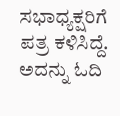ಸಭಾಧ್ಯಕ್ಷರಿಗೆ ಪತ್ರ ಕಳಿಸಿದ್ದೆ. ಅದನ್ನು ಓದಿ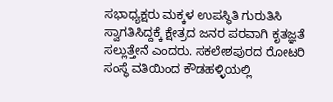ಸಭಾಧ್ಯಕ್ಷರು ಮಕ್ಕಳ ಉಪಸ್ಥಿತಿ ಗುರುತಿಸಿ ಸ್ವಾಗತಿಸಿದ್ದಕ್ಕೆ ಕ್ಷೇತ್ರದ ಜನರ ಪರವಾಗಿ ಕೃತಜ್ಞತೆ ಸಲ್ಲುತ್ತೇನೆ ಎಂದರು. ಸಕಲೇಶಪುರದ ರೋಟರಿ ಸಂಸ್ಥೆ ವತಿಯಿಂದ ಕೌಡಹಳ್ಳಿಯಲ್ಲಿ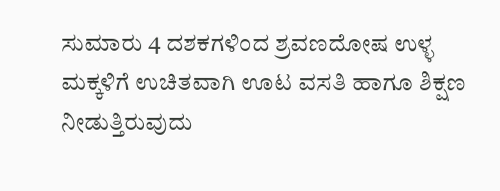ಸುಮಾರು 4 ದಶಕಗಳಿಂದ ಶ್ರವಣದೋಷ ಉಳ್ಳ ಮಕ್ಕಳಿಗೆ ಉಚಿತವಾಗಿ ಊಟ ವಸತಿ ಹಾಗೂ ಶಿಕ್ಷಣ ನೀಡುತ್ತಿರುವುದು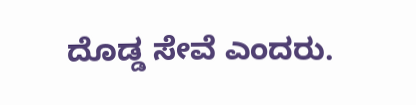ದೊಡ್ಡ ಸೇವೆ ಎಂದರು.